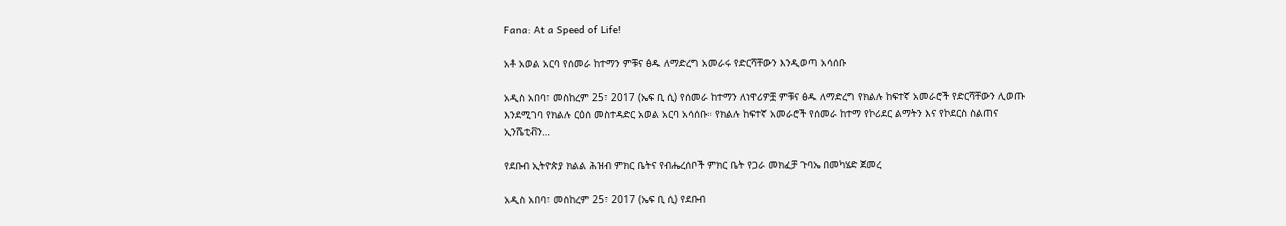Fana: At a Speed of Life!

አቶ አወል አርባ የሰመራ ከተማን ምቹና ፅዱ ለማድረግ አመራሩ የድርሻቸውን እንዲወጣ አሳሰቡ

አዲስ አበባ፣ መስከረም 25፣ 2017 (ኤፍ ቢ ሲ) የሰመራ ከተማን ለነዋሪዎቿ ምቹና ፅዱ ለማድረግ የክልሉ ከፍተኛ አመራሮች የድርሻቸውን ሊወጡ እንደሚገባ የክልሉ ርዕሰ መስተዳድር አወል አርባ አሳሰቡ። የክልሉ ከፍተኛ አመራሮች የሰመራ ከተማ የኮሪደር ልማትን እና የኮደርስ ስልጠና ኢንሼቲቭን…

የደቡብ ኢትዮጵያ ክልል ሕዝብ ምክር ቤትና የብሔረሰቦች ምክር ቤት የጋራ መክፈቻ ጉባኤ በመካሄድ ጀመረ

አዲስ አበባ፣ መስከረም 25፣ 2017 (ኤፍ ቢ ሲ) የደቡብ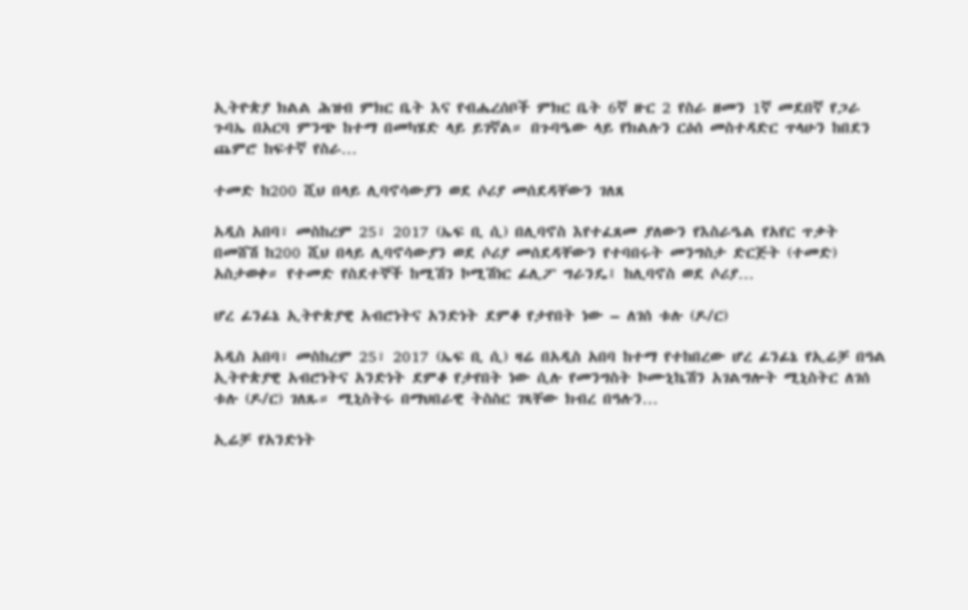ኢትዮጵያ ክልል ሕዝብ ምክር ቤት እና የብሔረሰቦች ምክር ቤት 6ኛ ዙር 2 የስራ ዘመን 1ኛ መደበኛ የጋራ ጉባኤ በአርባ ምንጭ ከተማ በመካሄድ ላይ ይገኛል። በጉባዔው ላይ የክልሉን ርዕሰ መስተዳድር ጥላሁን ከበደን ጨምሮ ከፍተኛ የስራ…

ተመድ ከ200 ሺህ በላይ ሊባኖሳውያን ወደ ሶሪያ መሰደዳቸውን ገለጸ

አዲስ አበባ፣ መስከረም 25፣ 2017 (ኤፍ ቢ ሲ) በሊባኖስ እየተፈጸመ ያለውን የእስራዔል የአየር ጥቃት በመሸሽ ከ200 ሺህ በላይ ሊባኖሳውያን ወደ ሶሪያ መሰደዳቸውን የተባበሩት መንግስታ ድርጅት (ተመድ) አስታወቀ። የተመድ የስደተኞች ከሚሽን ኮሚሽነር ፊሊፖ ግራንዴ፤ ከሊባኖስ ወደ ሶሪያ…

ሆረ ፊንፊኔ ኢትዮጵያዊ አብሮነትና አንድነት ደምቆ የታየበት ነው – ለገሰ ቱሉ (ዶ/ር)

አዲስ አበባ፣ መስከረም 25፣ 2017 (ኤፍ ቢ ሲ) ዛሬ በአዲስ አበባ ከተማ የተከበረው ሆረ ፊንፊኔ የኢሬቻ በዓል ኢትዮጵያዊ አብሮነትና አንድነት ደምቆ የታየበት ነው ሲሉ የመንግስት ኮሙኒኬሽን አገልግሎት ሚኒስትር ለገሰ ቱሉ (ዶ/ር) ገለጹ። ሚኒስትሩ በማህበራዊ ትስስር ገጻቸው ክብረ በዓሉን…

ኢሬቻ የአንድነት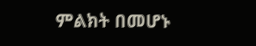ምልክት በመሆኑ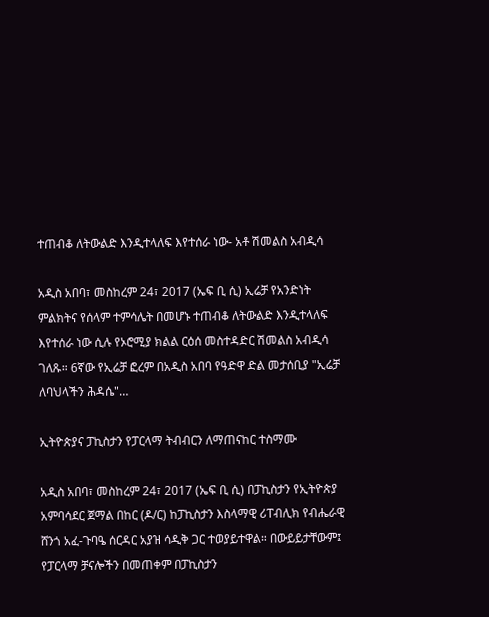ተጠብቆ ለትውልድ እንዲተላለፍ እየተሰራ ነው- አቶ ሽመልስ አብዲሳ

አዲስ አበባ፣ መስከረም 24፣ 2017 (ኤፍ ቢ ሲ) ኢሬቻ የአንድነት ምልክትና የሰላም ተምሳሌት በመሆኑ ተጠብቆ ለትውልድ እንዲተላለፍ እየተሰራ ነው ሲሉ የኦሮሚያ ክልል ርዕሰ መስተዳድር ሽመልስ አብዲሳ ገለጹ። 6ኛው የኢሬቻ ፎረም በአዲስ አበባ የዓድዋ ድል መታሰቢያ "ኢሬቻ ለባህላችን ሕዳሴ"…

ኢትዮጵያና ፓኪስታን የፓርላማ ትብብርን ለማጠናከር ተስማሙ

አዲስ አበባ፣ መስከረም 24፣ 2017 (ኤፍ ቢ ሲ) በፓኪስታን የኢትዮጵያ አምባሳደር ጀማል በከር (ዶ/ር) ከፓኪስታን እስላማዊ ሪፐብሊክ የብሔራዊ ሸንጎ አፈ-ጉባዔ ሰርዳር አያዝ ሳዲቅ ጋር ተወያይተዋል። በውይይታቸውም፤ የፓርላማ ቻናሎችን በመጠቀም በፓኪስታን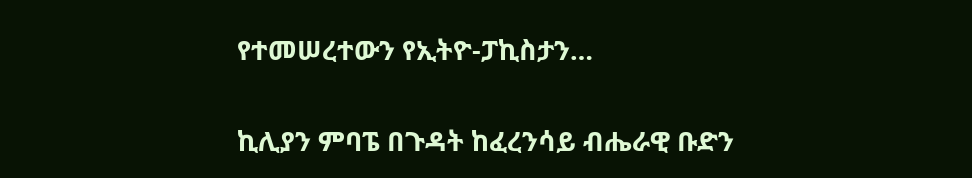የተመሠረተውን የኢትዮ-ፓኪስታን…

ኪሊያን ምባፔ በጉዳት ከፈረንሳይ ብሔራዊ ቡድን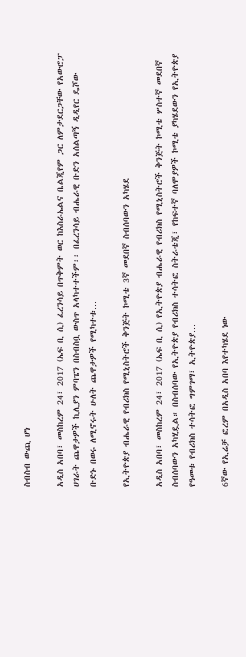ስብስብ ውጪ ሆነ

አዲስ አበባ፣ መስከረም 24፣ 2017 (ኤፍ ቢ ሲ) ፈረንሳይ በጥቅምት ወር ከእስራኤልና ቤልጂየም ጋር ለምታደርጋቸው የአውሮፓ ሀገራት ጨዋታዎች ኪሊያን ምባፔን በስብስቧ ውስጥ አላካተተችም፡፡ በፈረንሳይ ብሔራዊ ቡድን አሰልጣኝ ዲዲየር ዴሾው ቡድኑ በወሩ ለሚኖሩት ሁለት ጨዋታዎች የሚካተቱ…

የኢትዮጵያ ብሔራዊ የብሪክስ የሚኒስትሮች ቅንጅት ኮሚቴ 3ኛ መደበኛ ስብሰባውን አካሄደ

አዲስ አበባ፣ መስከረም 24፣ 2017 (ኤፍ ቢ ሲ) የኢትዮጵያ ብሔራዊ የብሪክስ የሚኒስትሮች ቅንጅት ኮሚቴ ሦስተኛ መደበኛ ስብሰባውን አካሂዷል። በስብሰባው የኢትዮጵያ የብሪክስ ተሳትፎ ስትራቴጂ፣ የከፍተኛ ባለሞያዎች ኮሚቴ ያካሄደውን የኢትዮጵያ የዓመቱ የብሪክስ ተሳትፎ ግምገማ፣ ኢትዮጵያ…

6ኛው የኢሬቻ ፎረም በአዲስ አበባ እየተካሄደ ነው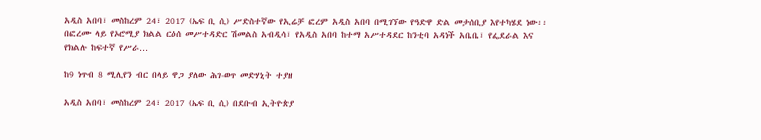አዲስ አበባ፣ መስከረም 24፣ 2017 (ኤፍ ቢ ሲ) ሥድስተኛው የኢሬቻ ፎረም አዲስ አበባ በሚገኘው የዓድዋ ድል መታሰቢያ እየተካሄደ ነው፡፡ በፎረሙ ላይ የኦሮሚያ ክልል ርዕሰ መሥተዳድር ሽመልስ አብዲሳ፣ የአዲስ አበባ ከተማ አሥተዳደር ከንቲባ አዳነች አቤቤ፣ የፌደራል እና የክልሉ ከፍተኛ የሥራ…

ከ9 ነጥብ 8 ሚሊየን ብር በላይ ዋጋ ያለው ሕገ-ወጥ መድሃኒት ተያዘ

አዲስ አበባ፣ መስከረም 24፣ 2017 (ኤፍ ቢ ሲ) በደቡብ ኢትዮጵያ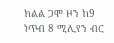ክልል ጋሞ ዞን ከ9 ነጥብ 8 ሚሊየን ብር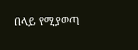በላይ የሚያወጣ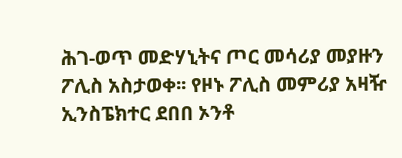ሕገ-ወጥ መድሃኒትና ጦር መሳሪያ መያዙን ፖሊስ አስታወቀ፡፡ የዞኑ ፖሊስ መምሪያ አዛዥ ኢንስፔክተር ደበበ ኦንቶ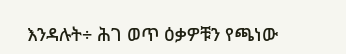እንዳሉት÷ ሕገ ወጥ ዕቃዎቹን የጫነው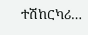ተሽከርካሪ…